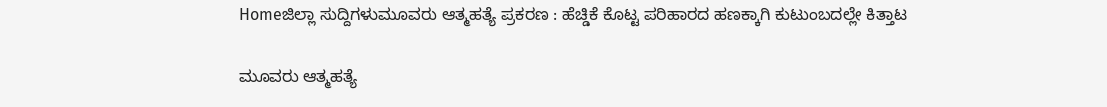Homeಜಿಲ್ಲಾ ಸುದ್ದಿಗಳುಮೂವರು ಆತ್ಮಹತ್ಯೆ ಪ್ರಕರಣ : ಹೆಚ್ಡಿಕೆ ಕೊಟ್ಟ ಪರಿಹಾರದ ಹಣಕ್ಕಾಗಿ ಕುಟುಂಬದಲ್ಲೇ ಕಿತ್ತಾಟ

ಮೂವರು ಆತ್ಮಹತ್ಯೆ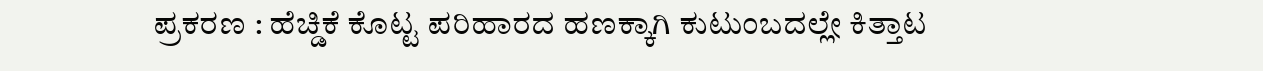ಪ್ರಕರಣ : ಹೆಚ್ಡಿಕೆ ಕೊಟ್ಟ ಪರಿಹಾರದ ಹಣಕ್ಕಾಗಿ ಕುಟುಂಬದಲ್ಲೇ ಕಿತ್ತಾಟ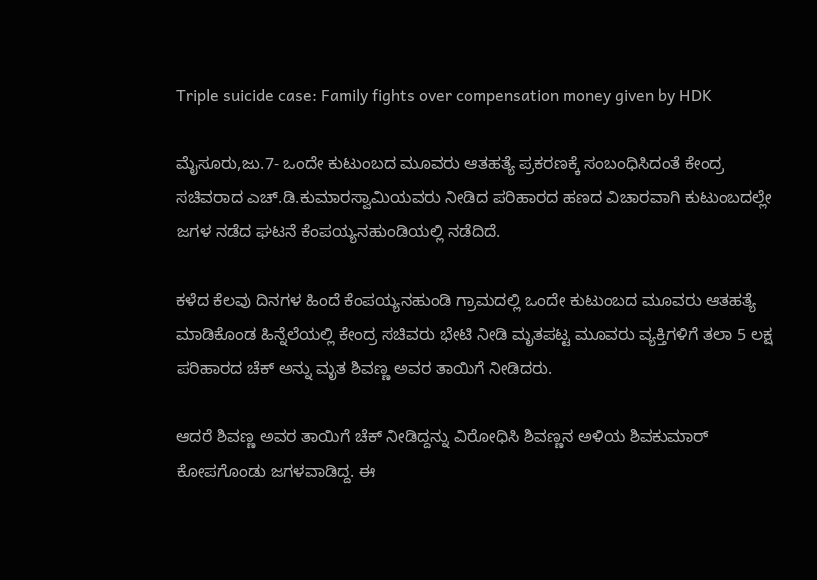Triple suicide case: Family fights over compensation money given by HDK

ಮೈಸೂರು,ಜು.7- ಒಂದೇ ಕುಟುಂಬದ ಮೂವರು ಆತಹತ್ಯೆ ಪ್ರಕರಣಕ್ಕೆ ಸಂಬಂಧಿಸಿದಂತೆ ಕೇಂದ್ರ ಸಚಿವರಾದ ಎಚ್‌.ಡಿ.ಕುಮಾರಸ್ವಾಮಿಯವರು ನೀಡಿದ ಪರಿಹಾರದ ಹಣದ ವಿಚಾರವಾಗಿ ಕುಟುಂಬದಲ್ಲೇ ಜಗಳ ನಡೆದ ಘಟನೆ ಕೆಂಪಯ್ಯನಹುಂಡಿಯಲ್ಲಿ ನಡೆದಿದೆ.

ಕಳೆದ ಕೆಲವು ದಿನಗಳ ಹಿಂದೆ ಕೆಂಪಯ್ಯನಹುಂಡಿ ಗ್ರಾಮದಲ್ಲಿ ಒಂದೇ ಕುಟುಂಬದ ಮೂವರು ಆತಹತ್ಯೆ ಮಾಡಿಕೊಂಡ ಹಿನ್ನೆಲೆಯಲ್ಲಿ ಕೇಂದ್ರ ಸಚಿವರು ಭೇಟಿ ನೀಡಿ ಮೃತಪಟ್ಟ ಮೂವರು ವ್ಯಕ್ತಿಗಳಿಗೆ ತಲಾ 5 ಲಕ್ಷ ಪರಿಹಾರದ ಚೆಕ್‌ ಅನ್ನು ಮೃತ ಶಿವಣ್ಣ ಅವರ ತಾಯಿಗೆ ನೀಡಿದರು.

ಆದರೆ ಶಿವಣ್ಣ ಅವರ ತಾಯಿಗೆ ಚೆಕ್‌ ನೀಡಿದ್ದನ್ನು ವಿರೋಧಿಸಿ ಶಿವಣ್ಣನ ಅಳಿಯ ಶಿವಕುಮಾರ್‌ ಕೋಪಗೊಂಡು ಜಗಳವಾಡಿದ್ದ. ಈ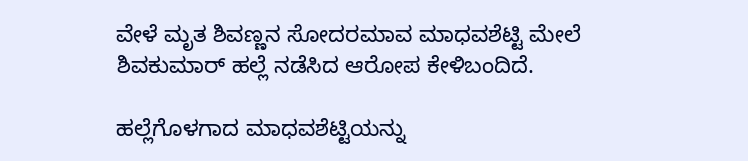ವೇಳೆ ಮೃತ ಶಿವಣ್ಣನ ಸೋದರಮಾವ ಮಾಧವಶೆಟ್ಟಿ ಮೇಲೆ ಶಿವಕುಮಾರ್‌ ಹಲ್ಲೆ ನಡೆಸಿದ ಆರೋಪ ಕೇಳಿಬಂದಿದೆ.

ಹಲ್ಲೆಗೊಳಗಾದ ಮಾಧವಶೆಟ್ಟಿಯನ್ನು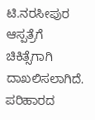ಟಿ.ನರಸೀಪುರ ಆಸ್ಪತ್ರೆಗೆ ಚಿಕಿತ್ಸೆಗಾಗಿ ದಾಖಲಿಸಲಾಗಿದೆ.
ಪರಿಹಾರದ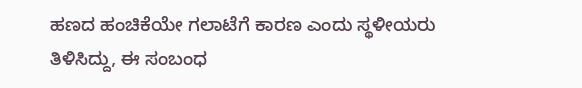ಹಣದ ಹಂಚಿಕೆಯೇ ಗಲಾಟೆಗೆ ಕಾರಣ ಎಂದು ಸ್ಥಳೀಯರು ತಿಳಿಸಿದ್ದು, ಈ ಸಂಬಂಧ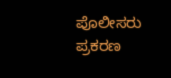ಪೊಲೀಸರು ಪ್ರಕರಣ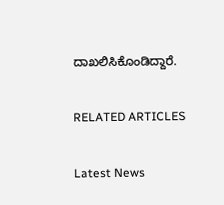ದಾಖಲಿಸಿಕೊಂಡಿದ್ದಾರೆ.

RELATED ARTICLES

Latest News